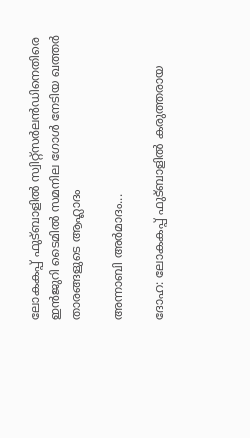ലോകകപ്പ് ഫുട്ബാളിൽ സ്വിറ്റ്സർലൻഡിനെതിരെ ഇൻജുറി ടൈമിൽ സമനില ഗോൾ നേടിയ ഖത്തർ താരങ്ങളുടെ ആഹ്ലാദം

അന്നാബി അർമാദം...

ദോഹ: ലോകകപ്പ് ഫുട്ബാളിൽ കരുത്തരായ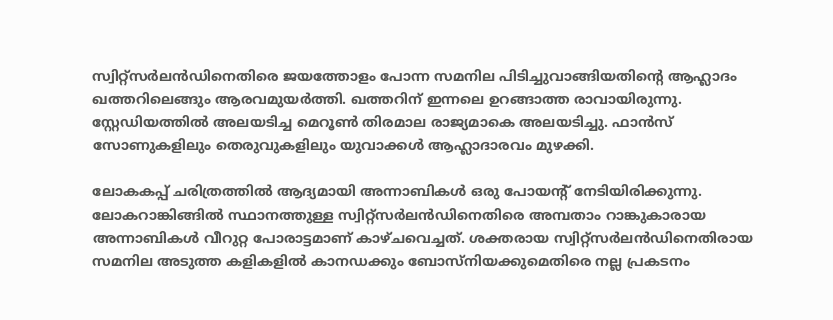സ്വിറ്റ്സർലൻഡിനെതിരെ ജയത്തോളം പോന്ന സമനില പിടിച്ചുവാങ്ങിയതിന്റെ ആഹ്ലാദം ഖത്തറിലെങ്ങും ആരവമുയർത്തി. ഖത്തറിന് ഇന്നലെ ഉറങ്ങാത്ത രാവായിരുന്നു. സ്റ്റേഡിയത്തിൽ അലയടിച്ച മെറൂൺ തിരമാല രാജ്യമാകെ അലയടിച്ചു. ഫാൻസ് സോണുകളിലും തെരുവുകളിലും യുവാക്കൾ ആഹ്ലാദാരവം മുഴക്കി.

ലോകകപ്പ് ചരിത്രത്തിൽ ആദ്യമായി അന്നാബികൾ ഒരു പോയന്റ് നേടിയിരിക്കുന്നു. ലോകറാങ്കിങ്ങിൽ സ്ഥാനത്തുള്ള സ്വിറ്റ്സർലൻഡിനെതിരെ അമ്പതാം റാങ്കുകാരായ അന്നാബികൾ വീറുറ്റ പോരാട്ടമാണ് കാഴ്ചവെച്ചത്. ശക്തരായ സ്വിറ്റ്സർലൻഡിനെതിരായ സമനില അടുത്ത കളികളിൽ കാനഡക്കും ബോസ്നിയക്കുമെതിരെ നല്ല പ്രകടനം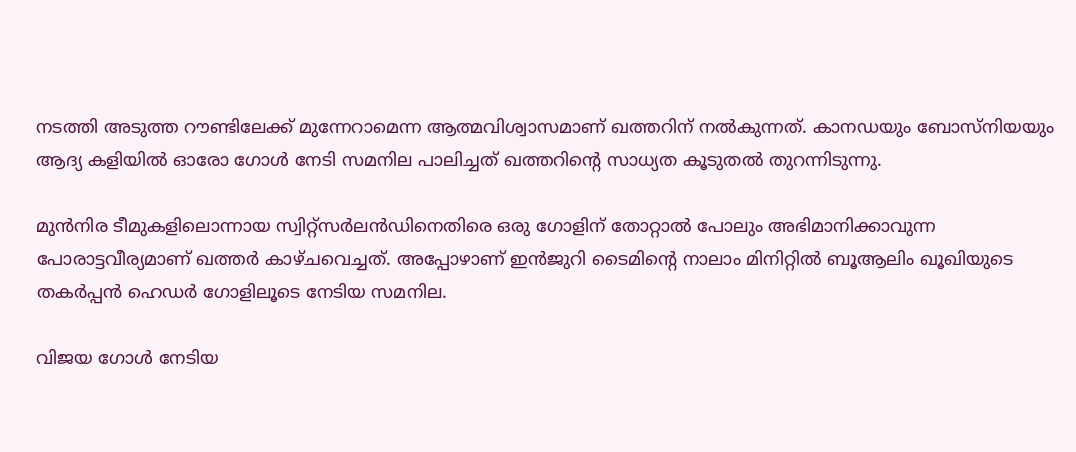നടത്തി അടുത്ത റൗണ്ടിലേക്ക് മുന്നേറാമെന്ന ആത്മവിശ്വാസമാണ് ഖത്തറിന് നൽകുന്നത്. കാനഡയും ബോസ്നിയയും ആദ്യ കളിയിൽ ഓരോ ഗോൾ നേടി സമനില പാലിച്ചത് ഖത്തറിന്റെ സാധ്യത കൂടുതൽ തുറന്നിടുന്നു.

മുൻനിര ടീമുകളിലൊന്നായ സ്വിറ്റ്സർലൻഡിനെതിരെ ഒരു ഗോളിന് തോറ്റാൽ പോലും അഭിമാനിക്കാവുന്ന പോരാട്ടവീര്യമാണ് ഖത്തർ കാഴ്ചവെച്ചത്. അപ്പോഴാണ് ഇൻജുറി ടൈമിന്റെ നാലാം മിനിറ്റിൽ ബൂആലിം ഖൂഖിയുടെ തകർപ്പൻ ഹെഡർ ഗോളിലൂടെ നേടിയ സമനില.

വിജയ ഗോൾ നേടിയ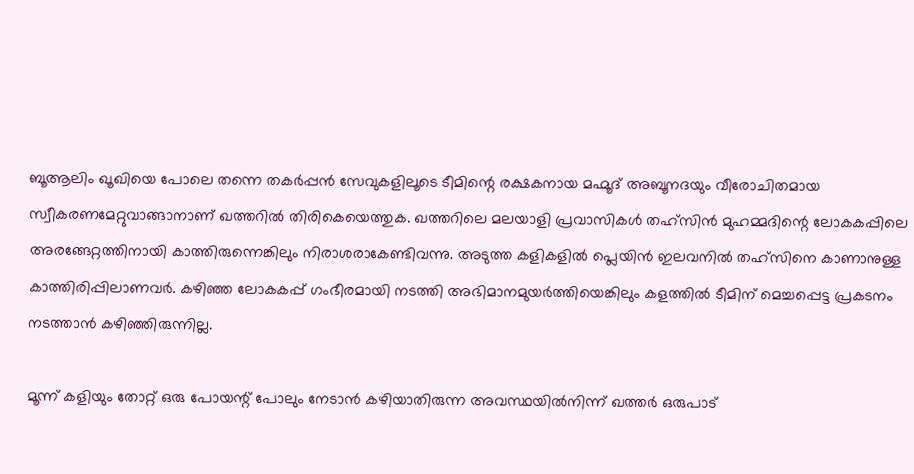ബൂആലിം ഖൂഖിയെ പോലെ തന്നെ തകർപ്പൻ സേവുകളിലൂടെ ടീമിന്റെ രക്ഷകനായ മഹ്മൂദ് അബൂനദയും വീരോചിതമായ സ്വീകരണമേറ്റുവാങ്ങാനാണ് ഖത്തറിൽ തിരികെയെത്തുക. ഖത്തറിലെ മലയാളി പ്രവാസികൾ തഹ്സിൻ മുഹമ്മദിന്റെ ലോകകപ്പിലെ അരങ്ങേറ്റത്തിനായി കാത്തിരുന്നെങ്കിലും നിരാശരാകേണ്ടിവന്നു. അടുത്ത കളികളിൽ പ്ലെയിൻ ഇലവനിൽ തഹ്സിനെ കാണാനുള്ള കാത്തിരിപ്പിലാണവർ. കഴിഞ്ഞ ലോകകപ്പ് ഗംഭീരമായി നടത്തി അഭിമാനമുയർത്തിയെങ്കിലും കളത്തിൽ ടീമിന് മെച്ചപ്പെട്ട പ്രകടനം നടത്താൻ കഴിഞ്ഞിരുന്നില്ല.

മൂന്ന് കളിയും തോറ്റ് ഒരു പോയന്റ് പോലും നേടാൻ കഴിയാതിരുന്ന അവസ്ഥയിൽനിന്ന് ഖത്തർ ഒരുപാട്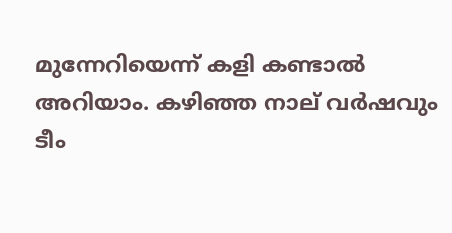മുന്നേറിയെന്ന് കളി കണ്ടാൽ അറിയാം. കഴിഞ്ഞ നാല് വർഷവും ടീം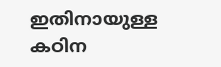ഇതിനായുള്ള കഠിന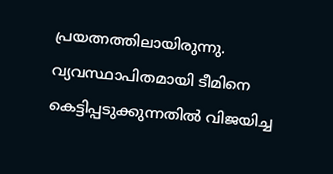പ്രയത്നത്തിലായിരുന്നു. വ്യവസ്ഥാപിതമായി ടീമിനെ കെട്ടിപ്പടുക്കുന്നതിൽ വിജയിച്ച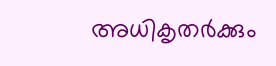അധികൃതർക്കും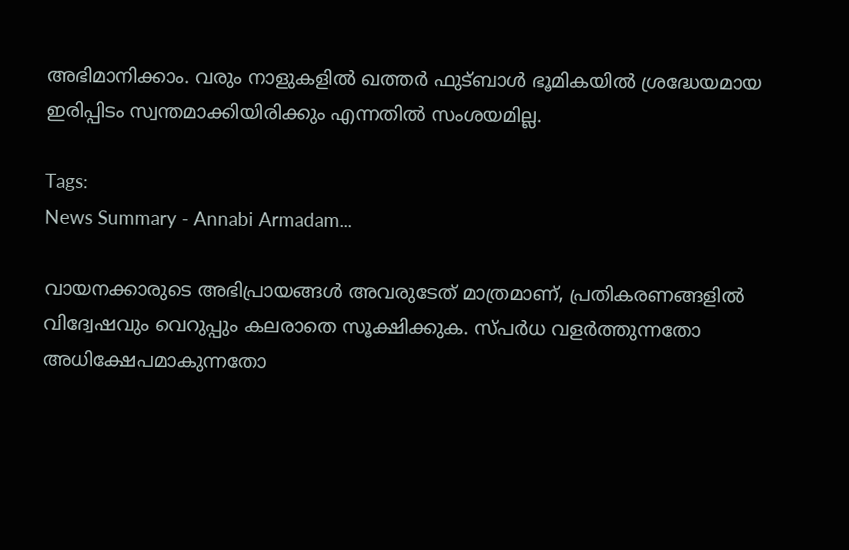അഭിമാനിക്കാം. വരും നാളുകളിൽ ഖത്തർ ഫുട്ബാൾ ഭൂമികയിൽ ശ്രദ്ധേയമായ ഇരിപ്പിടം സ്വന്തമാക്കിയിരിക്കും എന്നതിൽ സംശയമില്ല.

Tags:
News Summary - Annabi Armadam...

വായനക്കാരുടെ അഭിപ്രായങ്ങള്‍ അവരുടേത് മാത്രമാണ്, പ്രതികരണങ്ങളിൽ വിദ്വേഷവും വെറുപ്പും കലരാതെ സൂക്ഷിക്കുക. സ്പർധ വളർത്തുന്നതോ അധിക്ഷേപമാകുന്നതോ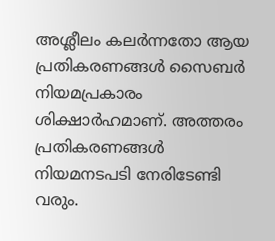അശ്ലീലം കലർന്നതോ ആയ പ്രതികരണങ്ങൾ സൈബർ നിയമപ്രകാരം ശിക്ഷാർഹമാണ്. അത്തരം പ്രതികരണങ്ങൾ നിയമനടപടി നേരിടേണ്ടി വരും.